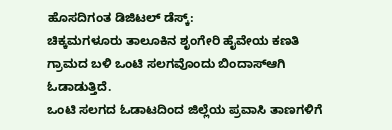ಹೊಸದಿಗಂತ ಡಿಜಿಟಲ್ ಡೆಸ್ಕ್:
ಚಿಕ್ಕಮಗಳೂರು ತಾಲೂಕಿನ ಶೃಂಗೇರಿ ಹೈವೇಯ ಕಣತಿ ಗ್ರಾಮದ ಬಳಿ ಒಂಟಿ ಸಲಗವೊಂದು ಬಿಂದಾಸ್ಆಗಿ ಓಡಾಡುತ್ತಿದೆ.
ಒಂಟಿ ಸಲಗದ ಓಡಾಟದಿಂದ ಜಿಲ್ಲೆಯ ಪ್ರವಾಸಿ ತಾಣಗಳಿಗೆ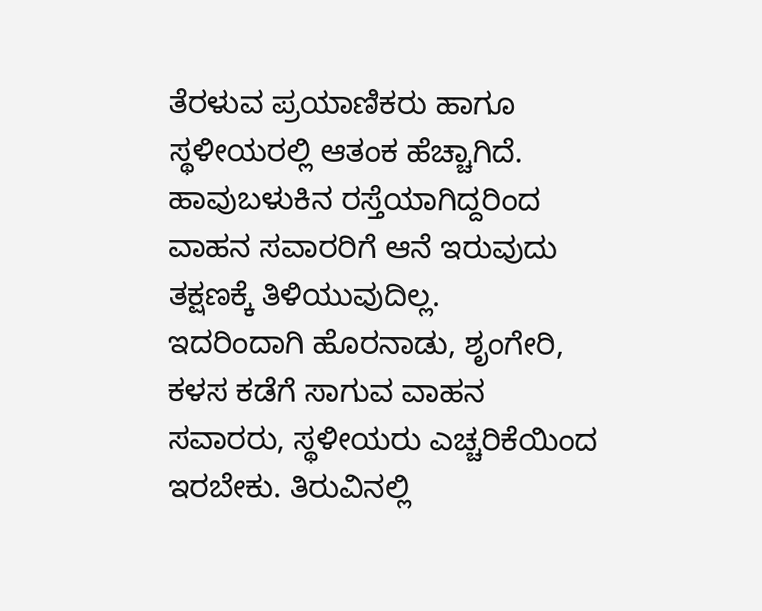ತೆರಳುವ ಪ್ರಯಾಣಿಕರು ಹಾಗೂ ಸ್ಥಳೀಯರಲ್ಲಿ ಆತಂಕ ಹೆಚ್ಚಾಗಿದೆ. ಹಾವುಬಳುಕಿನ ರಸ್ತೆಯಾಗಿದ್ದರಿಂದ ವಾಹನ ಸವಾರರಿಗೆ ಆನೆ ಇರುವುದು ತಕ್ಷಣಕ್ಕೆ ತಿಳಿಯುವುದಿಲ್ಲ.
ಇದರಿಂದಾಗಿ ಹೊರನಾಡು, ಶೃಂಗೇರಿ, ಕಳಸ ಕಡೆಗೆ ಸಾಗುವ ವಾಹನ ಸವಾರರು, ಸ್ಥಳೀಯರು ಎಚ್ಚರಿಕೆಯಿಂದ ಇರಬೇಕು. ತಿರುವಿನಲ್ಲಿ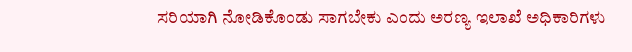ಸರಿಯಾಗಿ ನೋಡಿಕೊಂಡು ಸಾಗಬೇಕು ಎಂದು ಅರಣ್ಯ ಇಲಾಖೆ ಅಧಿಕಾರಿಗಳು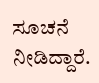ಸೂಚನೆ ನೀಡಿದ್ದಾರೆ.